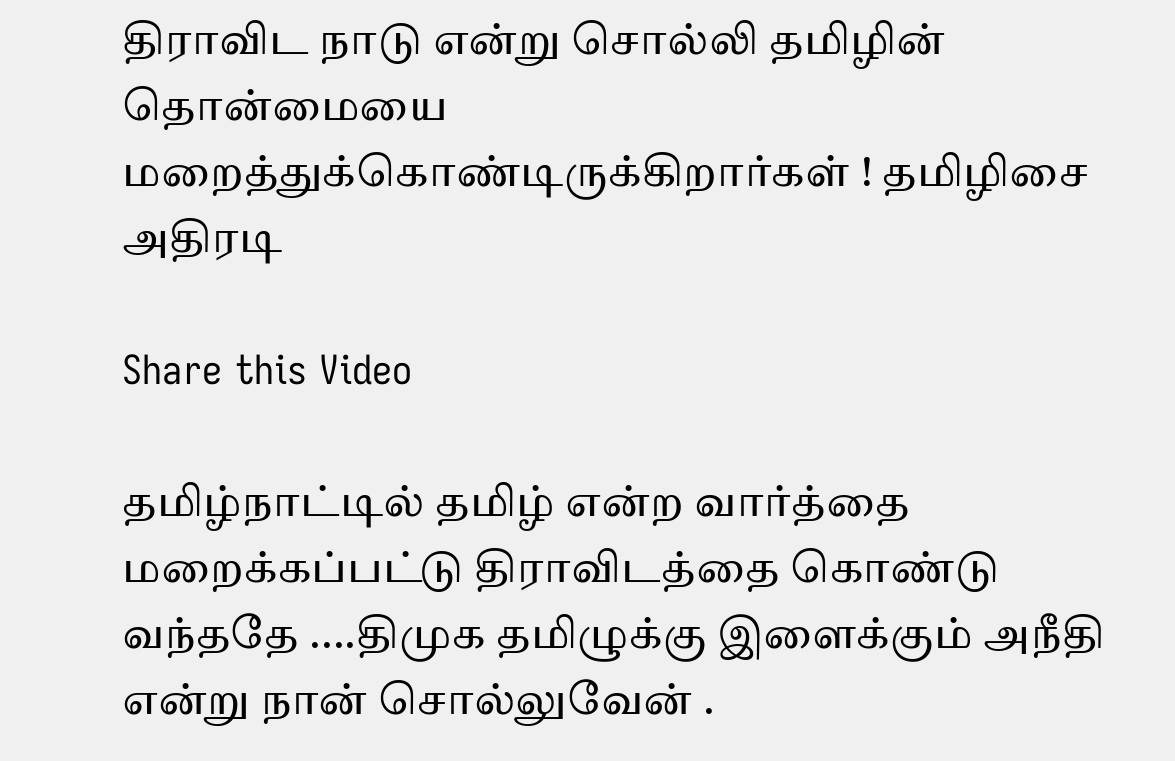திராவிட நாடு என்று சொல்லி தமிழின் தொன்மையை மறைத்துக்கொண்டிருக்கிறார்கள் ! தமிழிசை அதிரடி

Share this Video

தமிழ்நாட்டில் தமிழ் என்ற வார்த்தை மறைக்கப்பட்டு திராவிடத்தை கொண்டு வந்ததே ....திமுக தமிழுக்கு இளைக்கும் அநீதி என்று நான் சொல்லுவேன் .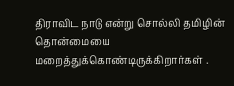திராவிட நாடு என்று சொல்லி தமிழின் தொன்மையை மறைத்துக்கொண்டிருக்கிறார்கள் .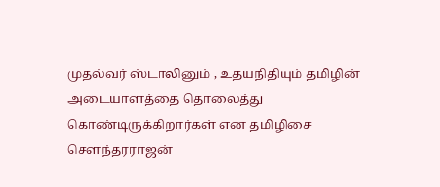முதல்வர் ஸ்டாலினும் , உதயநிதியும் தமிழின் அடையாளத்தை தொலைத்து கொண்டிருக்கிறார்கள் என தமிழிசை சௌந்தரராஜன்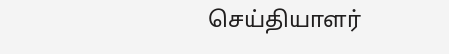செய்தியாளர்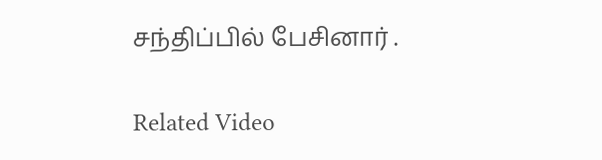சந்திப்பில் பேசினார் .

Related Video